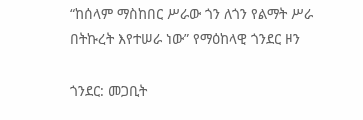“ከሰላም ማስከበር ሥራው ጎን ለጎን የልማት ሥራ በትኩረት እየተሠራ ነው” የማዕከላዊ ጎንደር ዞን

ጎንደር: መጋቢት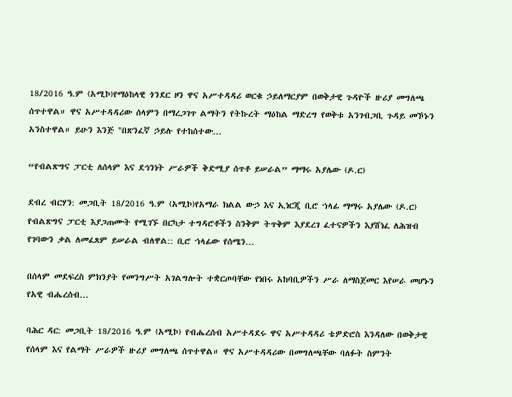18/2016 ዓ.ም (አሚኮ)የማዕከላዊ ጎንደር ዞን ዋና አሥተዳዳሪ ወርቁ ኃይለማርያም በወቅታዊ ጉዳዮች ዙሪያ መግለጫ ሰጥተዋል። ዋና አሥተዳዳሪው ሰላምን በማረጋገጥ ልማትን የትኩረት ማዕከል ማድረግ የወቅቱ አንገብጋቢ ጉዳይ መኾኑን አንስተዋል። ይሁን እንጅ "በጽንፈኛ ኃይሉ የተከሰተው...

“የብልጽግና ፓርቲ ለሰላም እና ደኅንነት ሥራዎች ቅድሚያ ሰጥቶ ይሠራል” ማማሩ አያሌው (ዶ.ር)

ደብረ ብርሃን: መጋቢት 18/2016 ዓ.ም (አሚኮ)የአማራ ክልል ውኃ እና ኢነርጂ ቢሮ ኀላፊ ማማሩ አያሌው (ዶ.ር) የብልጽግና ፓርቲ እያጋጠሙት የሚገኙ በርካታ ተግዳሮቶችን ስንቅም ትጥቅም እያደረገ ፈተናዎችን እያሸነፈ ለሕዝብ የገባውን ቃል ለመፈጸም ይሠራል ብለዋል:: ቢሮ ኀላፊው የሰሜን...

በሰላም መደፍረስ ምክንያት የመንግሥት አገልግሎት ተቋርጦባቸው የነበሩ አከባቢዎችን ሥራ ለማስጀመር እየሠራ መሆኑን የአዊ ብሔረሰብ...

ባሕር ዳር: መጋቢት 18/2016 ዓ.ም (አሚኮ) የብሔረሰብ አሥተዳደሩ ዋና አሥተዳዳሪ ቴዎድሮስ እንዳለው በወቅታዊ የሰላም እና የልማት ሥራዎች ዙሪያ መግለጫ ሰጥተዋል። ዋና አሥተዳዳሪው በመግለጫቸው ባለፉት ስምንት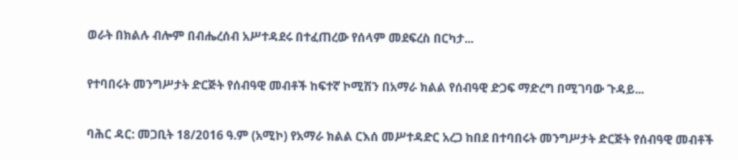ወራት በክልሉ ብሎም በብሔረሰብ አሥተዳደሩ በተፈጠረው የሰላም መደፍረስ በርካታ...

የተባበሩት መንግሥታት ድርጅት የሰብዓዊ መብቶች ከፍተኛ ኮሚሽን በአማራ ክልል የሰብዓዊ ድጋፍ ማድረግ በሚገባው ጉዳይ...

ባሕር ዳር: መጋቢት 18/2016 ዓ.ም (አሚኮ) የአማራ ክልል ርእሰ መሥተዳድር አረጋ ከበደ በተባበሩት መንግሥታት ድርጅት የሰብዓዊ መብቶች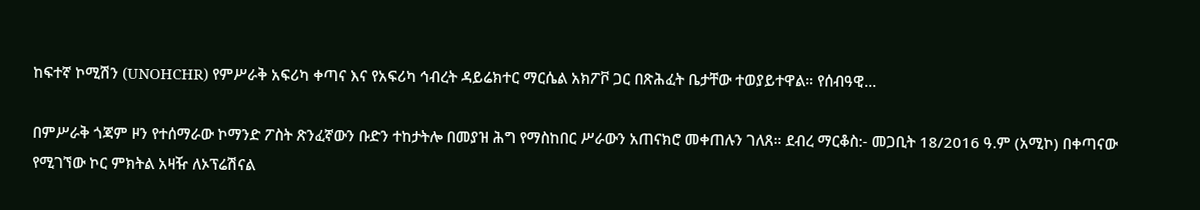ከፍተኛ ኮሚሽን (UNOHCHR) የምሥራቅ አፍሪካ ቀጣና እና የአፍሪካ ኅብረት ዳይሬክተር ማርሴል አክፖቮ ጋር በጽሕፈት ቤታቸው ተወያይተዋል። የሰብዓዊ...

በምሥራቅ ጎጃም ዞን የተሰማራው ኮማንድ ፖስት ጽንፈኛውን ቡድን ተከታትሎ በመያዝ ሕግ የማስከበር ሥራውን አጠናክሮ መቀጠሉን ገለጸ። ደብረ ማርቆስ:- መጋቢት 18/2016 ዓ.ም (አሚኮ) በቀጣናው የሚገኘው ኮር ምክትል አዛዥ ለኦፕሬሽናል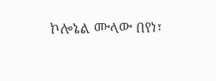ኮሎኔል ሙላው በየነ፣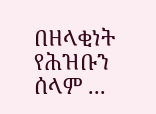በዘላቂነት የሕዝቡን ሰላም ...